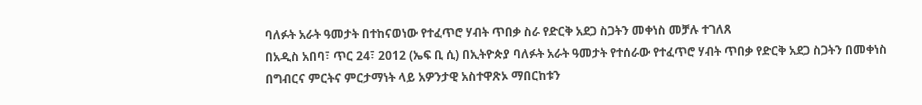ባለፉት አራት ዓመታት በተከናወነው የተፈጥሮ ሃብት ጥበቃ ስራ የድርቅ አደጋ ስጋትን መቀነስ መቻሉ ተገለጸ
በአዲስ አበባ፣ ጥር 24፣ 2012 (ኤፍ ቢ ሲ) በኢትዮጵያ ባለፉት አራት ዓመታት የተሰራው የተፈጥሮ ሃብት ጥበቃ የድርቅ አደጋ ስጋትን በመቀነስ በግብርና ምርትና ምርታማነት ላይ አዎንታዊ አስተዋጽኦ ማበርከቱን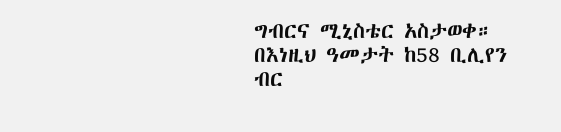ግብርና ሚኒስቴር አስታወቀ።
በእነዚህ ዓመታት ከ58 ቢሊየን ብር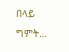በላይ ግምት…